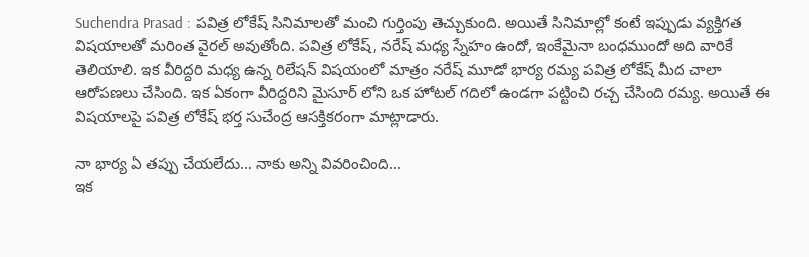Suchendra Prasad : పవిత్ర లోకేష్ సినిమాలతో మంచి గుర్తింపు తెచ్చుకుంది. అయితే సినిమాల్లో కంటే ఇప్పుడు వ్యక్తిగత విషయాలతో మరింత వైరల్ అవుతోంది. పవిత్ర లోకేష్, నరేష్ మధ్య స్నేహం ఉందో, ఇంకేమైనా బంధముందో అది వారికే తెలియాలి. ఇక వీరిద్దరి మధ్య ఉన్న రిలేషన్ విషయంలో మాత్రం నరేష్ మూడో భార్య రమ్య పవిత్ర లోకేష్ మీద చాలా ఆరోపణలు చేసింది. ఇక ఏకంగా వీరిద్దరిని మైసూర్ లోని ఒక హోటల్ గదిలో ఉండగా పట్టించి రచ్చ చేసింది రమ్య. అయితే ఈ విషయాలపై పవిత్ర లోకేష్ భర్త సుచేంద్ర ఆసక్తికరంగా మాట్లాడారు.

నా భార్య ఏ తప్పు చేయలేదు… నాకు అన్ని వివరించింది…
ఇక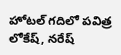హోటల్ గదిలో పవిత్ర లోకేష్, నరేష్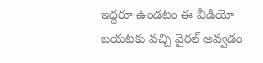ఇద్దరూ ఉండటం ఈ వీడియో బయటకు వచ్చి వైరల్ అవ్వడం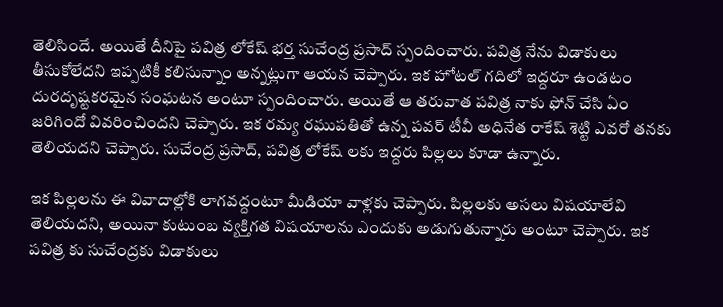తెలిసిందే. అయితే దీనిపై పవిత్ర లోకేష్ భర్త సుచేంద్ర ప్రసాద్ స్పందించారు. పవిత్ర నేను విడాకులు తీసుకోలేదని ఇప్పటికీ కలిసున్నాం అన్నట్లుగా ఆయన చెప్పారు. ఇక హోటల్ గదిలో ఇద్దరూ ఉండటం దురదృష్టకరమైన సంఘటన అంటూ స్పందించారు. అయితే ఆ తరువాత పవిత్ర నాకు ఫోన్ చేసి ఏం జరిగిందో వివరించిందని చెప్పారు. ఇక రమ్య రఘుపతితో ఉన్న పవర్ టీవీ అధినేత రాకేష్ శెట్టి ఎవరో తనకు తెలియదని చెప్పారు. సుచేంద్ర ప్రసాద్, పవిత్ర లోకేష్ లకు ఇద్దరు పిల్లలు కూడా ఉన్నారు.

ఇక పిల్లలను ఈ వివాదాల్లోకి లాగవద్దంటూ మీడియా వాళ్లకు చెప్పారు. పిల్లలకు అసలు విషయాలేవి తెలియదని, అయినా కుటుంబ వ్యక్తిగత విషయాలను ఎందుకు అడుగుతున్నారు అంటూ చెప్పారు. ఇక పవిత్ర కు సుచేంద్రకు విడాకులు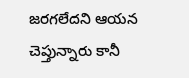జరగలేదని ఆయన చెప్తున్నారు కానీ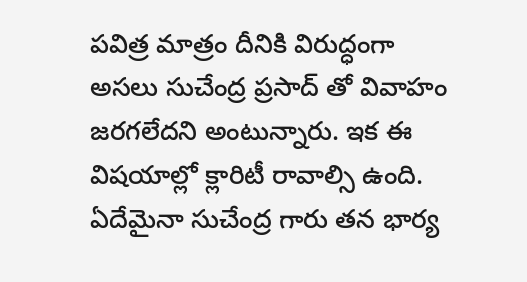పవిత్ర మాత్రం దీనికి విరుద్ధంగా అసలు సుచేంద్ర ప్రసాద్ తో వివాహం జరగలేదని అంటున్నారు. ఇక ఈ విషయాల్లో క్లారిటీ రావాల్సి ఉంది. ఏదేమైనా సుచేంద్ర గారు తన భార్య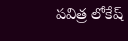పవిత్ర లోకేష్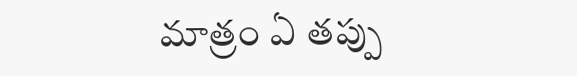మాత్రం ఏ తప్పు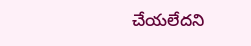చేయలేదని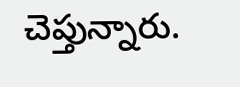చెప్తున్నారు.